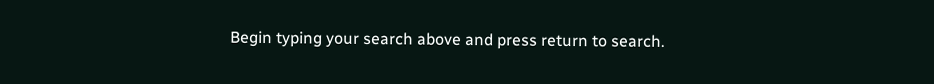Begin typing your search above and press return to search.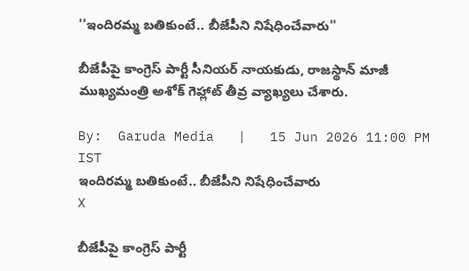''ఇందిర‌మ్మ బతికుంటే.. బీజేపీని నిషేధించేవారు''

బీజేపీపై కాంగ్రెస్ పార్టీ సీనియ‌ర్ నాయ‌కుడు, రాజ‌స్థాన్ మాజీ ముఖ్య‌మంత్రి అశోక్ గెహ్లాట్ తీవ్ర వ్యాఖ్య‌లు చేశారు.

By:  Garuda Media   |   15 Jun 2026 11:00 PM IST
ఇందిర‌మ్మ బతికుంటే.. బీజేపీని నిషేధించేవారు
X

బీజేపీపై కాంగ్రెస్ పార్టీ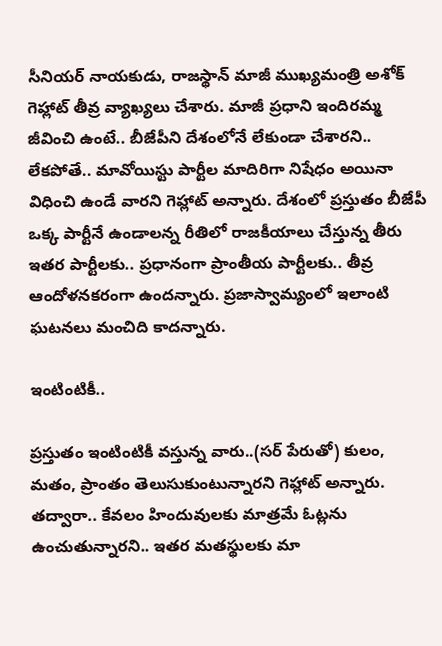సీనియ‌ర్ నాయ‌కుడు, రాజ‌స్థాన్ మాజీ ముఖ్య‌మంత్రి అశోక్ గెహ్లాట్ తీవ్ర వ్యాఖ్య‌లు చేశారు. మాజీ ప్ర‌ధాని ఇందిర‌మ్మ జీవించి ఉంటే.. బీజేపీని దేశంలోనే లేకుండా చేశార‌ని.. లేక‌పోతే.. మావోయిస్టు పార్టీల మాదిరిగా నిషేధం అయినా విధించి ఉండే వార‌ని గెహ్లాట్ అన్నారు. దేశంలో ప్ర‌స్తుతం బీజేపీ ఒక్క పార్టీనే ఉండాల‌న్న రీతిలో రాజ‌కీయాలు చేస్తున్న తీరు ఇత‌ర పార్టీల‌కు.. ప్ర‌ధానంగా ప్రాంతీయ పార్టీల‌కు.. తీవ్ర ఆందోళ‌న‌కరంగా ఉంద‌న్నారు. ప్ర‌జాస్వామ్యంలో ఇలాంటి ఘ‌ట‌న‌లు మంచిది కాద‌న్నారు.

ఇంటింటికీ..

ప్ర‌స్తుతం ఇంటింటికీ వ‌స్తున్న వారు..(స‌ర్ పేరుతో) కులం, మ‌తం, ప్రాంతం తెలుసుకుంటున్నార‌ని గెహ్లాట్ అన్నారు. త‌ద్వారా.. కేవ‌లం హిందువుల‌కు మాత్ర‌మే ఓట్ల‌ను ఉంచుతున్నార‌ని.. ఇత‌ర మ‌త‌స్థుల‌కు మా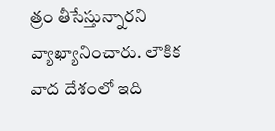త్రం తీసేస్తున్నార‌ని వ్యాఖ్యానించారు. లౌకిక వాద దేశంలో ఇది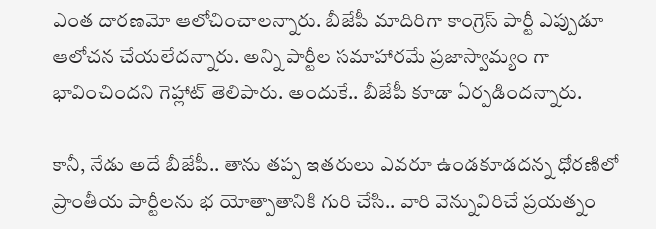ఎంత దార‌ణ‌మో ఆలోచించాల‌న్నారు. బీజేపీ మాదిరిగా కాంగ్రెస్ పార్టీ ఎప్పుడూ ఆలోచ‌న చేయ‌లేద‌న్నారు. అన్ని పార్టీల స‌మాహార‌మే ప్ర‌జాస్వామ్యం గా భావించింద‌ని గెహ్లాట్ తెలిపారు. అందుకే.. బీజేపీ కూడా ఏర్ప‌డింద‌న్నారు.

కానీ, నేడు అదే బీజేపీ.. తాను త‌ప్ప ఇత‌రులు ఎవ‌రూ ఉండ‌కూడ‌ద‌న్న ధోర‌ణిలో ప్రాంతీయ పార్టీల‌ను భ యోత్పాతానికి గురి చేసి.. వారి వెన్నువిరిచే ప్ర‌య‌త్నం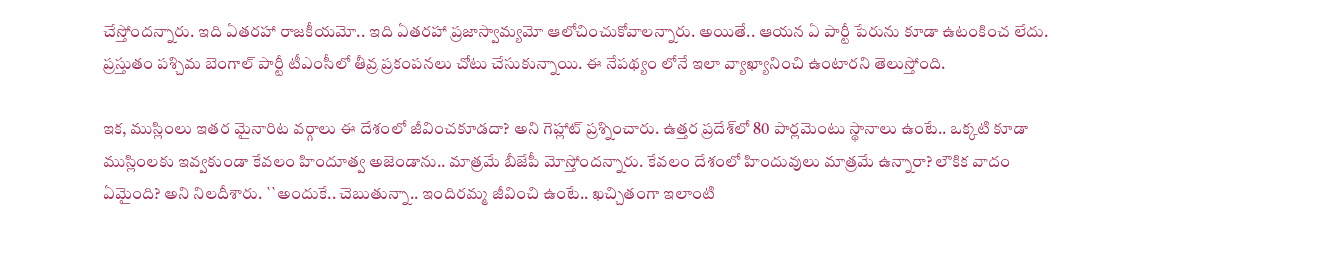చేస్తోంద‌న్నారు. ఇది ఏతర‌హా రాజ‌కీయమో.. ఇది ఏత‌ర‌హా ప్ర‌జాస్వామ్య‌మో ఆలోచించుకోవాల‌న్నారు. అయితే.. ఆయ‌న ఏ పార్టీ పేరును కూడా ఉటంకించ లేదు. ప్ర‌స్తుతం ప‌శ్చిమ బెంగాల్ పార్టీ టీఎంసీలో తీవ్ర ప్ర‌కంప‌న‌లు చోటు చేసుకున్నాయి. ఈ నేప‌థ్యం లోనే ఇలా వ్యాఖ్యానించి ఉంటార‌ని తెలుస్తోంది.

ఇక‌, ముస్లింలు ఇత‌ర మైనారిట వ‌ర్గాలు ఈ దేశంలో జీవించ‌కూడ‌దా? అని గెహ్లాట్ ప్ర‌శ్నించారు. ఉత్త‌ర ప్ర‌దేశ్‌లో 80 పార్ల‌మెంటు స్థానాలు ఉంటే.. ఒక్క‌టి కూడా ముస్లింల‌కు ఇవ్వ‌కుండా కేవ‌లం హిందూత్వ అజెండాను.. మాత్ర‌మే బీజేపీ మోస్తోంద‌న్నారు. కేవ‌లం దేశంలో హిందువులు మాత్ర‌మే ఉన్నారా? లౌకిక వాదం ఏమైంది? అని నిల‌దీశారు. ``అందుకే.. చెబుతున్నా.. ఇందిర‌మ్మ జీవించి ఉంటే.. ఖ‌చ్చితంగా ఇలాంటి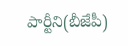పార్టీని(బీజేపీ)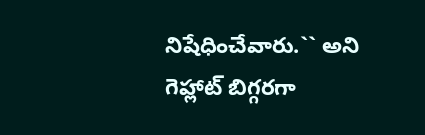నిషేధించేవారు.`` అని గెహ్లాట్ బిగ్గ‌ర‌గా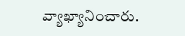వ్యాఖ్యానించారు.